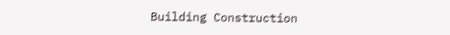Building Construction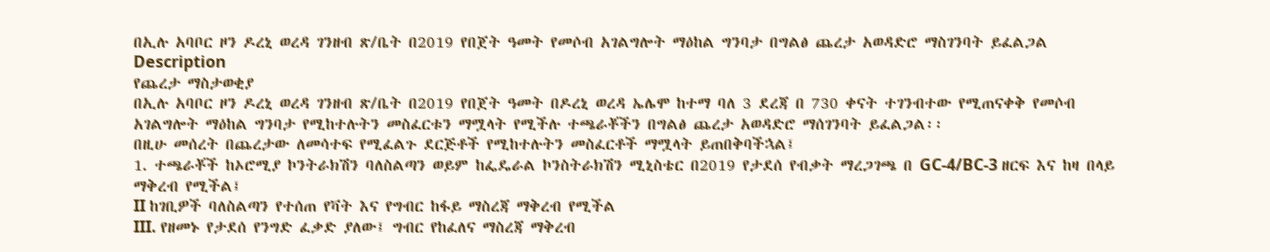በኢሉ አባቦር ዞን ዶረኒ ወረዳ ገንዘብ ጽ/ቤት በ2019 የበጀት ዓመት የመሶብ አገልግሎት ማዕከል ግንባታ በግልፅ ጨረታ አወዳድሮ ማስገንባት ይፈልጋል
Description
የጨረታ ማስታወቂያ
በኢሉ አባቦር ዞን ዶረኒ ወረዳ ገንዘብ ጽ/ቤት በ2019 የበጀት ዓመት በዶረኒ ወረዳ ኤሌሞ ከተማ ባለ 3 ደረጃ በ 730 ቀናት ተገንብተው የሚጠናቀቅ የመሶብ አገልግሎት ማዕከል ግንባታ የሚከተሉትን መስፈርቱን ማሟላት የሚችሉ ተጫራቾችን በግልፅ ጨረታ አወዳድሮ ማሰገንባት ይፈልጋል፡፡
በዚሁ መሰረት በጨረታው ለመሳተፍ የሚፈልጉ ደርጅቶች የሚከተሉትን መስፈርቶች ማሟላት ይጠበቅባችኋል፤
1. ተጫራቾች ከኦሮሚያ ኮንትራክሽን ባለስልጣን ወይም ከፌዴራል ኮንስትራክሽን ሚኒስቴር በ2019 የታደሰ የብቃት ማረጋገጫ በ GC‐4/BC-3 ዘርፍ እና ከዛ በላይ ማቅረብ የሚችል፤
II ከገቢዎች ባለስልጣን የተሰጠ የቫት እና የግብር ከፋይ ማስረጃ ማቅረብ የሚችል
III. የዘመኑ የታደሰ የንግድ ፈቃድ ያለው፤ ግብር የከፈለና ማስረጃ ማቅረብ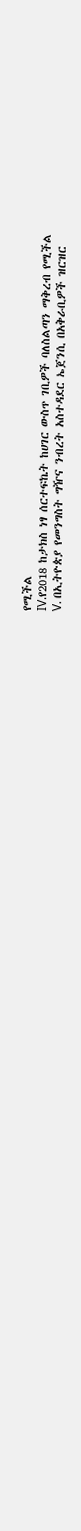የሚችል
IV.የ2018 ከታክስ ነፃ ሰርተፍኬት ከሀገር ውስጥ ገቢዎች ባለስልጣን ማቅረብ የሚችል
V. በኢትዮጵያ የመንግስት ግዥና ንብረት አስተዳደር ኤጀንሲ በአቅራቢዎች ዝርዝር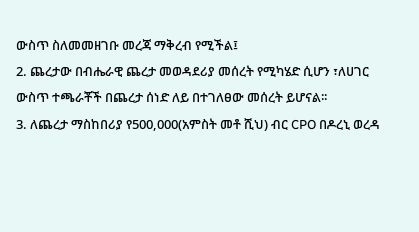ውስጥ ስለመመዘገቡ መረጃ ማቅረብ የሚችል፤
2. ጨረታው በብሔራዊ ጨረታ መወዳደሪያ መሰረት የሚካሄድ ሲሆን ፣ለሀገር ውስጥ ተጫራቾች በጨረታ ሰነድ ለይ በተገለፀው መሰረት ይሆናል፡፡
3. ለጨረታ ማስከበሪያ የ500,000(አምስት መቶ ሺህ) ብር CPO በዶረኒ ወረዳ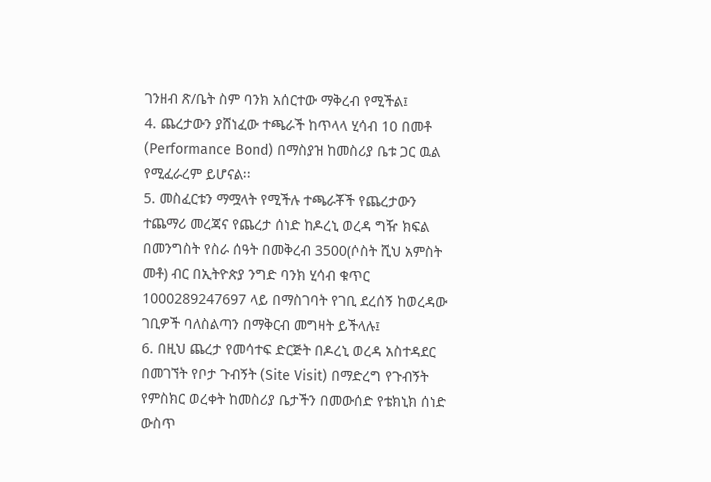ገንዘብ ጽ/ቤት ስም ባንክ አሰርተው ማቅረብ የሚችል፤
4. ጨረታውን ያሸነፈው ተጫራች ከጥላላ ሂሳብ 10 በመቶ (Performance Bond) በማስያዝ ከመስሪያ ቤቱ ጋር ዉል የሚፈራረም ይሆናል፡፡
5. መስፈርቱን ማሟላት የሚችሉ ተጫራቾች የጨረታውን ተጨማሪ መረጃና የጨረታ ሰነድ ከዶረኒ ወረዳ ግዥ ክፍል በመንግስት የስራ ሰዓት በመቅረብ 3500(ሶስት ሺህ አምስት መቶ) ብር በኢትዮጵያ ንግድ ባንክ ሂሳብ ቁጥር 1000289247697 ላይ በማስገባት የገቢ ደረሰኝ ከወረዳው ገቢዎች ባለስልጣን በማቅርብ መግዛት ይችላሉ፤
6. በዚህ ጨረታ የመሳተፍ ድርጅት በዶረኒ ወረዳ አስተዳደር በመገኘት የቦታ ጉብኝት (Site Visit) በማድረግ የጉብኝት የምስክር ወረቀት ከመስሪያ ቤታችን በመውሰድ የቴክኒክ ሰነድ ውስጥ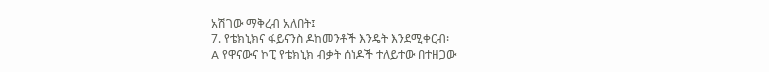አሽገው ማቅረብ አለበት፤
7. የቴክኒክና ፋይናንስ ዶከመንቶች እንዴት እንደሚቀርብ፡
A የዋናውና ኮፒ የቴክኒክ ብቃት ሰነዶች ተለይተው በተዘጋው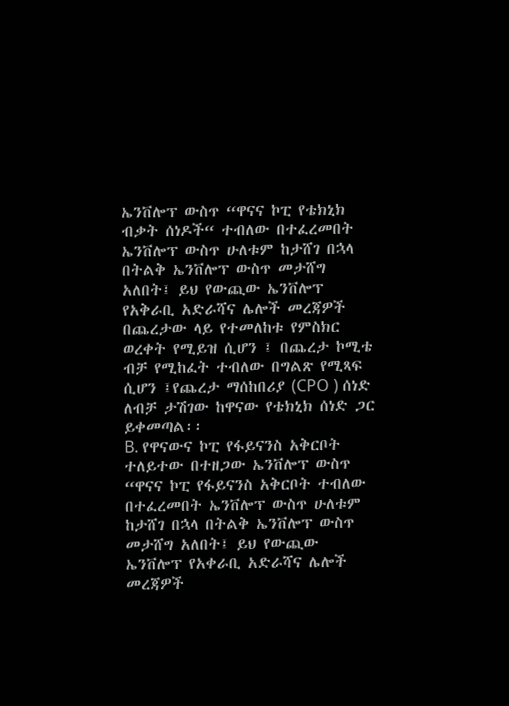ኤንቨሎፕ ውስጥ “ዋናና ኮፒ የቴክኒክ ብቃት ሰነዶች“ ተብለው በተፈረመበት ኤንቨሎፕ ውስጥ ሁለቱም ከታሸገ በኋላ በትልቅ ኤንቨሎፕ ውስጥ መታሸግ አለበት፤ ይህ የውጪው ኤንቨሎፕ የአቅራቢ አድራሻና ሌሎች መረጃዎች በጨረታው ላይ የተመለከቱ የምስክር ወረቀት የሚይዝ ሲሆን ፤ በጨረታ ኮሚቴ ብቻ የሚከፈት ተብለው በግልጽ የሚጻፍ ሲሆን ፤የጨረታ ማሰከበሪያ (CPO ) ሰነድ ለብቻ ታሽገው ከዋናው የቴክኒክ ሰነድ ጋር ይቀመጣል፡፡
B. የዋናውና ኮፒ የፋይናንስ አቅርቦት ተለይተው በተዘጋው ኤንቨሎፕ ውስጥ “ዋናና ኮፒ የፋይናንስ አቅርቦት ተብለው በተፈረመበት ኤንቨሎፕ ውስጥ ሁለቱም ከታሸገ በኋላ በትልቅ ኤንቨሎፕ ውስጥ መታሸግ አለበት፤ ይህ የውጪው ኤንቨሎፕ የአቀራቢ አድራሻና ሌሎች መረጃዎች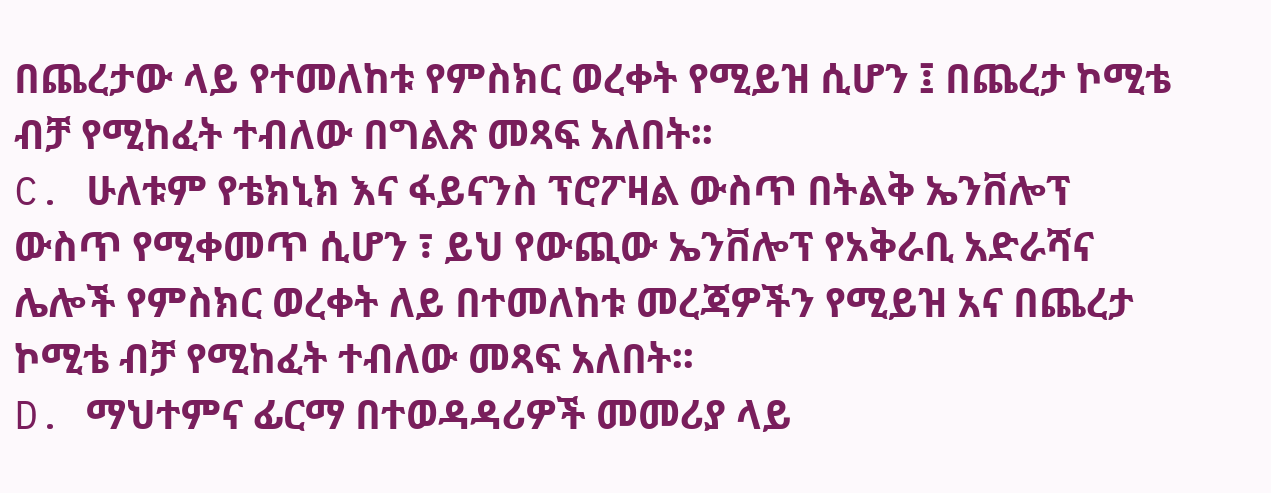በጨረታው ላይ የተመለከቱ የምስክር ወረቀት የሚይዝ ሲሆን ፤ በጨረታ ኮሚቴ ብቻ የሚከፈት ተብለው በግልጽ መጻፍ አለበት፡፡
C. ሁለቱም የቴክኒክ እና ፋይናንስ ፕሮፖዛል ውስጥ በትልቅ ኤንቨሎፕ ውስጥ የሚቀመጥ ሲሆን ፣ ይህ የውጪው ኤንቨሎፕ የአቅራቢ አድራሻና ሌሎች የምስክር ወረቀት ለይ በተመለከቱ መረጃዎችን የሚይዝ አና በጨረታ ኮሚቴ ብቻ የሚከፈት ተብለው መጻፍ አለበት፡፡
D. ማህተምና ፊርማ በተወዳዳሪዎች መመሪያ ላይ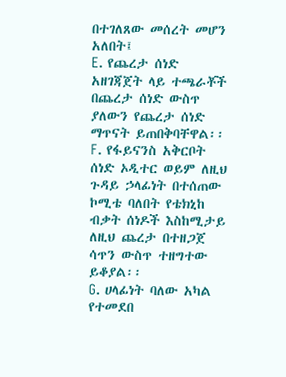በተገለጸው መሰረት መሆን አለበት፤
E. የጨረታ ሰነድ አዘገጃጀት ላይ ተጫራቾች በጨረታ ሰነድ ውስጥ ያለውን የጨረታ ሰነድ ማጥናት ይጠበቅባቸዋል፡፡
F. የፋይናንስ አቅርቦት ሰነድ ኦዲተር ወይም ለዚህ ጉዳይ ኃላፊነት በተሰጠው ኮሚቴ ባለበት የቴክኒከ ብቃት ሰነዶች እስከሚታይ ለዚህ ጨረታ በተዘጋጀ ሳጥን ውስጥ ተዘግተው ይቆያል፡፡
G. ሀላፊነት ባለው አካል የተመደበ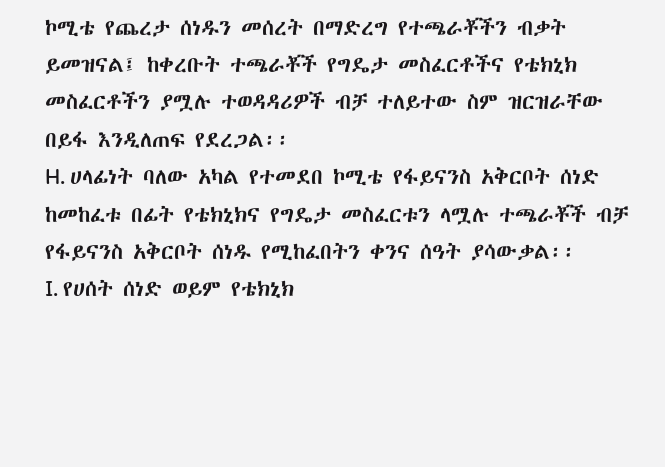ኮሚቴ የጨረታ ሰነዱን መሰረት በማድረግ የተጫራቾችን ብቃት ይመዝናል፤ ከቀረቡት ተጫራቾች የግዴታ መስፈርቶችና የቴክኒክ መስፈርቶችን ያሟሉ ተወዳዳሪዎች ብቻ ተለይተው ስም ዝርዝራቸው በይፋ እንዲለጠፍ የደረጋል፡፡
H. ሀላፊነት ባለው አካል የተመደበ ኮሚቴ የፋይናንስ አቅርቦት ሰነድ ከመከፈቱ በፊት የቴክኒክና የግዴታ መስፈርቱን ላሟሉ ተጫራቾች ብቻ የፋይናንስ አቅርቦት ሰነዱ የሚከፈበትን ቀንና ሰዓት ያሳውቃል፡፡
I. የሀሰት ሰነድ ወይም የቴክኒክ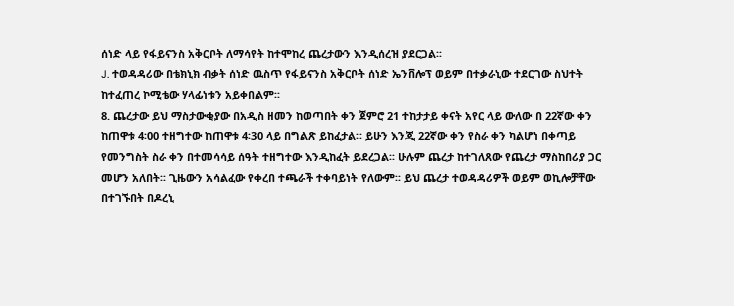ሰነድ ላይ የፋይናንስ አቅርቦት ለማሳየት ከተሞከረ ጨረታውን እንዲሰረዝ ያደርጋል፡፡
J. ተወዳዳሪው በቴክኒክ ብቃት ሰነድ ዉስጥ የፋይናንስ አቅርቦት ሰነድ ኤንቨሎፕ ወይም በተቃራኒው ተደርገው ስህተት ከተፈጠረ ኮሚቴው ሃላፊነቱን አይቀበልም፡፡
8. ጨረታው ይህ ማስታውቂያው በአዲስ ዘመን ከወጣበት ቀን ጀምሮ 21 ተከታታይ ቀናት አየር ላይ ውለው በ 22ኛው ቀን ከጠዋቱ 4፡00 ተዘግተው ከጠዋቱ 4፡30 ላይ በግልጽ ይከፈታል፡፡ ይሁን እንጂ 22ኛው ቀን የስራ ቀን ካልሆነ በቀጣይ የመንግስት ስራ ቀን በተመሳሳይ ሰዓት ተዘግተው እንዲከፈት ይደረጋል፡፡ ሁሉም ጨረታ ከተገለጸው የጨረታ ማስከበሪያ ጋር መሆን አለበት፡፡ ጊዜውን አሳልፈው የቀረበ ተጫራች ተቀባይነት የለውም፡፡ ይህ ጨረታ ተወዳዳሪዎች ወይም ወኪሎቻቸው በተገኙበት በዶረኒ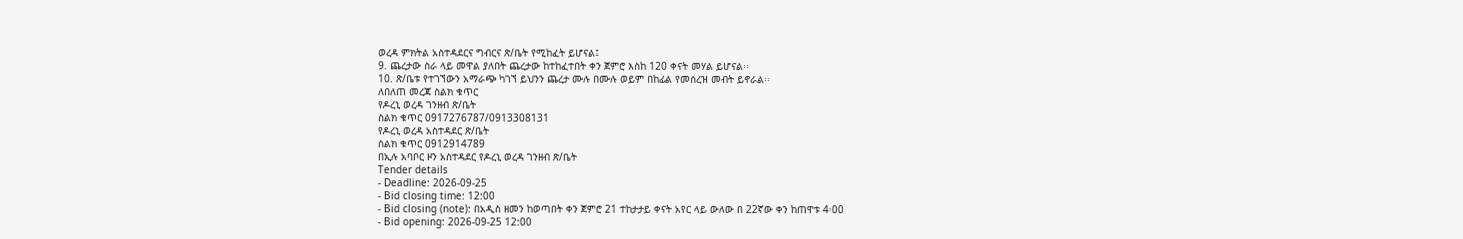ወረዳ ምክትል አስተዳደርና ግብርና ጽ/ቤት የሚከፈት ይሆናል፤
9. ጨረታው ስራ ላይ መዋል ያለበት ጨረታው ከተከፈተበት ቀን ጀምሮ እስከ 120 ቀናት መሃል ይሆናል፡፡
10. ጽ/ቤቱ የተገኘውን አማራጭ ካገኘ ይህንን ጨረታ ሙሉ በሙሉ ወይም በከፊል የመሰረዝ መብት ይኖራል፡፡
ለበለጠ መረጃ ስልክ ቁጥር
የዶረኒ ወረዳ ገንዘብ ጽ/ቤት
ስልክ ቁጥር 0917276787/0913308131
የዶረኒ ወረዳ አስተዳደር ጽ/ቤት
ስልክ ቁጥር 0912914789
በኢሉ አባቦር ዞን አስተዳደር የዶረኒ ወረዳ ገንዘብ ጽ/ቤት
Tender details
- Deadline: 2026-09-25
- Bid closing time: 12:00
- Bid closing (note): በአዲስ ዘመን ከወጣበት ቀን ጀምሮ 21 ተከታታይ ቀናት አየር ላይ ውለው በ 22ኛው ቀን ከጠዋቱ 4፡00
- Bid opening: 2026-09-25 12:00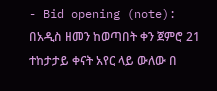- Bid opening (note): በአዲስ ዘመን ከወጣበት ቀን ጀምሮ 21 ተከታታይ ቀናት አየር ላይ ውለው በ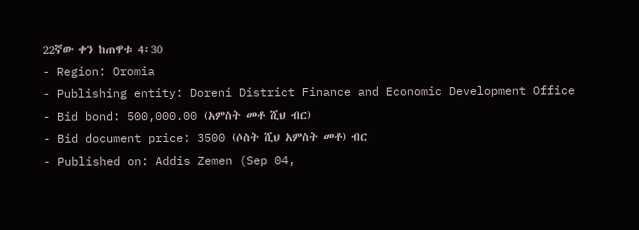22ኛው ቀን ከጠዋቱ 4፡30
- Region: Oromia
- Publishing entity: Doreni District Finance and Economic Development Office
- Bid bond: 500,000.00 (አምስት መቶ ሺህ ብር)
- Bid document price: 3500 (ሶስት ሺህ አምስት መቶ) ብር
- Published on: Addis Zemen (Sep 04,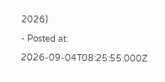2026)
- Posted at: 2026-09-04T08:25:55.000Z